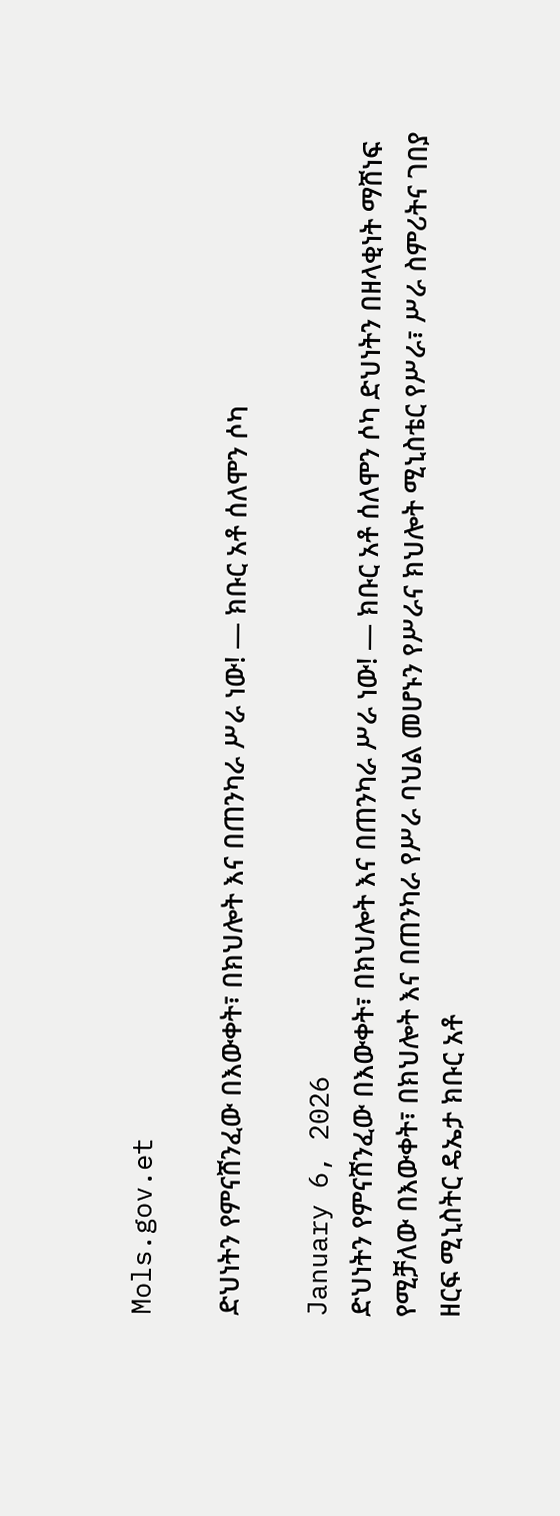Mols.gov.et

ድህነትን የምናሸንፈው በእውቀት፣ በክህሎት እና በጠንካራ ሥራ ነው! — ክቡር አቶ ሰለሞን ሶካ

January 6, 2026
ድህነትን የምናሸንፈው በእውቀት፣ በክህሎት እና በጠንካራ ሥራ ነው! — ክቡር አቶ ሰለሞን ሶካ ድህነትን በዘላቂነት ማሸነፍ የሚቻለው በእውቀት፣ በክህሎት እና በጠንካራ የሥራ ባህል መሆኑን የሥራና ክህሎት ሚኒስቴር የሥራ፣ ሥራ ስምሪትና ገበያ ዘርፍ ሚኒስትር ዴኤታ ክቡር አቶ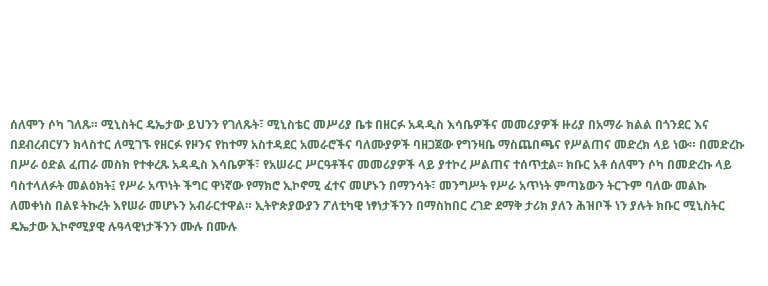ሰለሞን ሶካ ገለጹ። ሚኒስትር ዴኤታው ይህንን የገለጹት፣ ሚኒስቴር መሥሪያ ቤቱ በዘርፉ አዳዲስ እሳቤዎችና መመሪያዎች ዙሪያ በአማራ ክልል በጎንደር እና በደብረብርሃን ክላስተር ለሚገኙ የዘርፉ የዞንና የከተማ አስተዳደር አመራሮችና ባለሙያዎች ባዘጋጀው የግንዛቤ ማስጨበጫና የሥልጠና መድረክ ላይ ነው። በመድረኩ በሥራ ዕድል ፈጠራ መስክ የተቀረጹ አዳዲስ እሳቤዎች፣ የአሠራር ሥርዓቶችና መመሪያዎች ላይ ያተኮረ ሥልጠና ተሰጥቷል፡፡ ክቡር አቶ ሰለሞን ሶካ በመድረኩ ላይ ባስተላለፉት መልዕክት፤ የሥራ አጥነት ችግር ዋነኛው የማክሮ ኢኮኖሚ ፈተና መሆኑን በማንሳት፣ መንግሥት የሥራ አጥነት ምጣኔውን ትርጉም ባለው መልኩ ለመቀነስ በልዩ ትኩረት እየሠራ መሆኑን አብራርተዋል። ኢትዮጵያውያን ፖለቲካዊ ነፃነታችንን በማስከበር ረገድ ደማቅ ታሪክ ያለን ሕዝቦች ነን ያሉት ክቡር ሚኒስትር ዴኤታው ኢኮኖሚያዊ ሉዓላዊነታችንን ሙሉ በሙሉ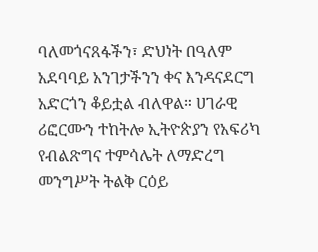ባለመጎናጸፋችን፣ ድህነት በዓለም አደባባይ አንገታችንን ቀና እንዳናደርግ አድርጎን ቆይቷል ብለዋል። ሀገራዊ ሪፎርሙን ተከትሎ ኢትዮጵያን የአፍሪካ የብልጽግና ተምሳሌት ለማድረግ መንግሥት ትልቅ ርዕይ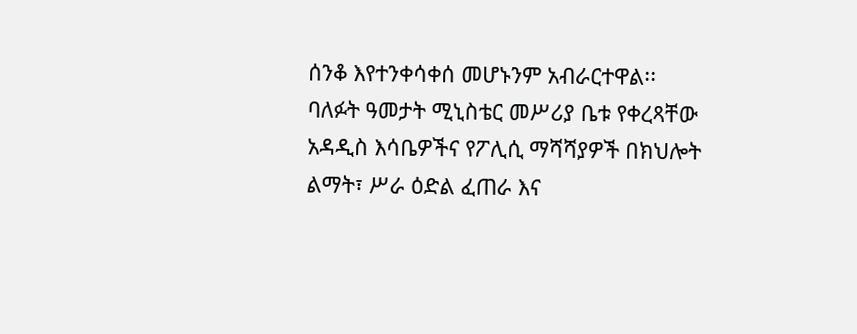ሰንቆ እየተንቀሳቀሰ መሆኑንም አብራርተዋል፡፡ ባለፉት ዓመታት ሚኒስቴር መሥሪያ ቤቱ የቀረጻቸው አዳዲስ እሳቤዎችና የፖሊሲ ማሻሻያዎች በክህሎት ልማት፣ ሥራ ዕድል ፈጠራ እና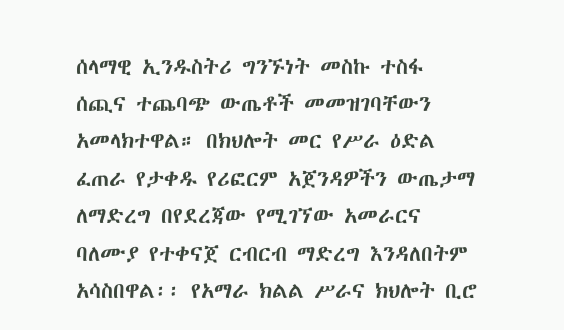ሰላማዊ ኢንዱስትሪ ግንኙነት መስኩ ተስፋ ሰጪና ተጨባጭ ውጤቶች መመዝገባቸውን አመላክተዋል። በክህሎት መር የሥራ ዕድል ፈጠራ የታቀዱ የሪፎርም አጀንዳዎችን ውጤታማ ለማድረግ በየደረጃው የሚገኘው አመራርና ባለሙያ የተቀናጀ ርብርብ ማድረግ እንዳለበትም አሳስበዋል፡፡ የአማራ ክልል ሥራና ክህሎት ቢሮ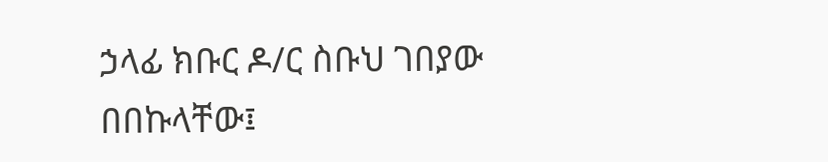ኃላፊ ክቡር ዶ/ር ስቡህ ገበያው በበኩላቸው፤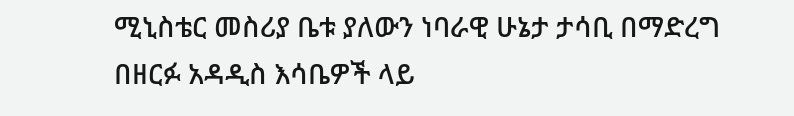ሚኒስቴር መስሪያ ቤቱ ያለውን ነባራዊ ሁኔታ ታሳቢ በማድረግ በዘርፉ አዳዲስ እሳቤዎች ላይ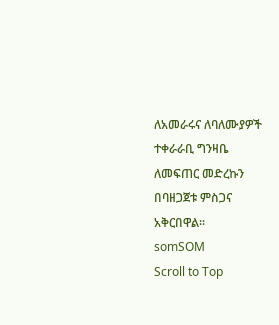ለአመራሩና ለባለሙያዎች ተቀራራቢ ግንዛቤ ለመፍጠር መድረኩን በባዘጋጀቱ ምስጋና አቅርበዋል፡፡
somSOM
Scroll to Top